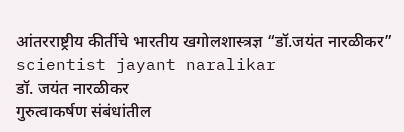आंतरराष्ट्रीय कीर्तीचे भारतीय खगोलशास्त्रज्ञ “डॉ.जयंत नारळीकर” scientist jayant naralikar
डॉ. जयंत नारळीकर
गुरुत्वाकर्षण संबंधांतील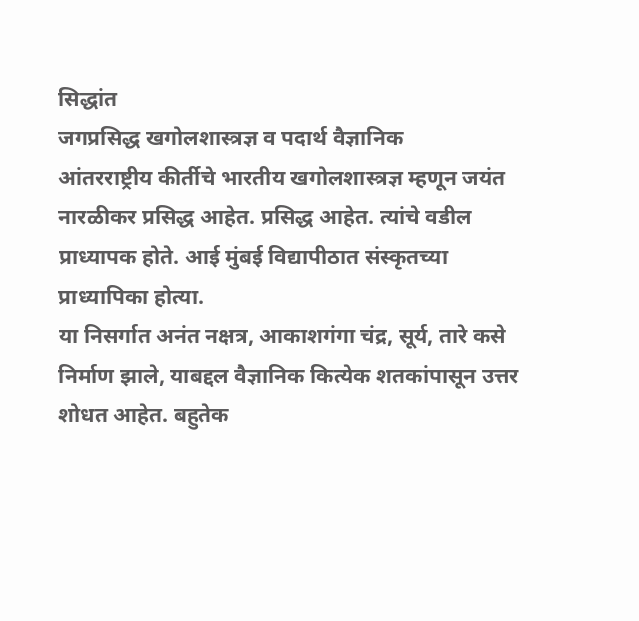सिद्धांत
जगप्रसिद्ध खगोलशास्त्रज्ञ व पदार्थ वैज्ञानिक
आंतरराष्ट्रीय कीर्तीचे भारतीय खगोलशास्त्रज्ञ म्हणून जयंत नारळीकर प्रसिद्ध आहेत. प्रसिद्ध आहेत. त्यांचे वडील प्राध्यापक होते. आई मुंबई विद्यापीठात संस्कृतच्या प्राध्यापिका होत्या.
या निसर्गात अनंत नक्षत्र, आकाशगंगा चंद्र, सूर्य, तारे कसे निर्माण झाले, याबद्दल वैज्ञानिक कित्येक शतकांपासून उत्तर शोधत आहेत. बहुतेक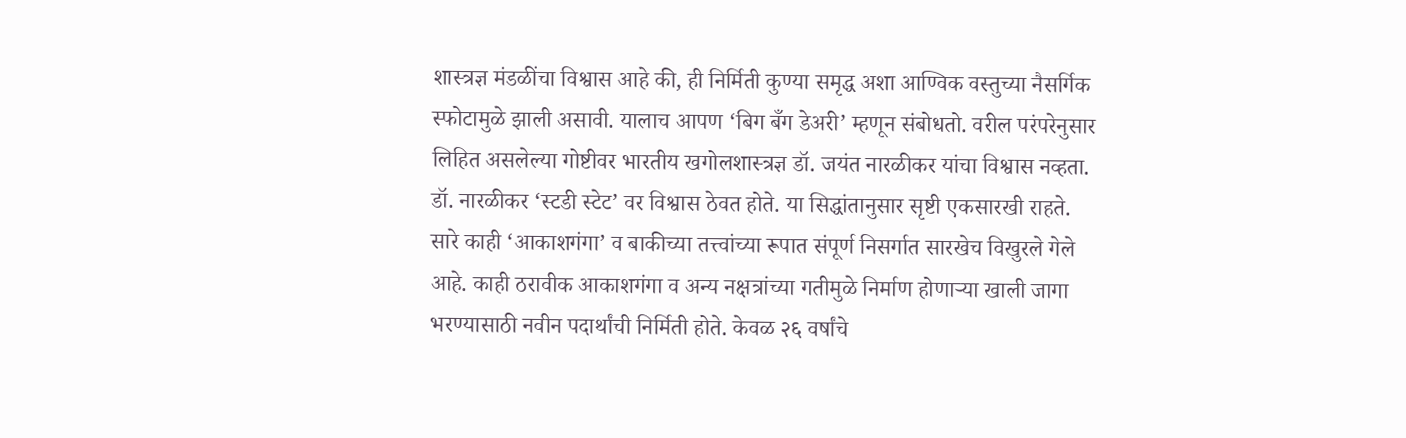शास्त्रज्ञ मंडळींचा विश्वास आहे की, ही निर्मिती कुण्या समृद्ध अशा आण्विक वस्तुच्या नैसर्गिक स्फोटामुळे झाली असावी. यालाच आपण ‘बिग बँग डेअरी’ म्हणून संबोधतो. वरील परंपरेनुसार लिहित असलेल्या गोष्टीवर भारतीय खगोलशास्त्रज्ञ डॉ. जयंत नारळीकर यांचा विश्वास नव्हता. डॉ. नारळीकर ‘स्टडी स्टेट’ वर विश्वास ठेवत होते. या सिद्धांतानुसार सृष्टी एकसारखी राहते. सारे काही ‘आकाशगंगा’ व बाकीच्या तत्त्वांच्या रूपात संपूर्ण निसर्गात सारखेच विखुरले गेले आहे. काही ठरावीक आकाशगंगा व अन्य नक्षत्रांच्या गतीमुळे निर्माण होणाऱ्या खाली जागा भरण्यासाठी नवीन पदार्थांची निर्मिती होते. केवळ २६ वर्षांचे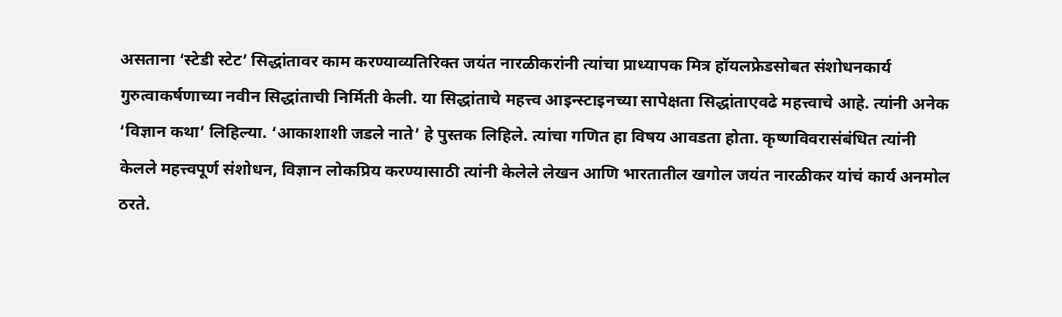असताना ‘स्टेडी स्टेट’ सिद्धांतावर काम करण्याव्यतिरिक्त जयंत नारळीकरांनी त्यांचा प्राध्यापक मित्र हॉयलफ्रेडसोबत संशोधनकार्य गुरुत्वाकर्षणाच्या नवीन सिद्धांताची निर्मिती केली. या सिद्धांताचे महत्त्व आइन्स्टाइनच्या सापेक्षता सिद्धांताएवढे महत्त्वाचे आहे. त्यांनी अनेक ‘विज्ञान कथा’ लिहिल्या. ‘आकाशाशी जडले नाते’ हे पुस्तक लिहिले. त्यांचा गणित हा विषय आवडता होता. कृष्णविवरासंबंधित त्यांनी केलले महत्त्वपूर्ण संशोधन, विज्ञान लोकप्रिय करण्यासाठी त्यांनी केलेले लेखन आणि भारतातील खगोल जयंत नारळीकर यांचं कार्य अनमोल ठरते.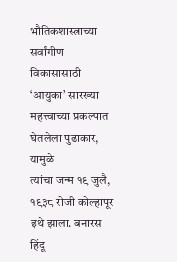भौतिकशास्त्राच्या सर्वांगीण विकासासाठी ‘आयुका’ सारख्या महत्त्वाच्या प्रकल्पात घेतलेला पुढाकार, यामुळे
त्यांचा जन्म १९ जुलै, १९३८ रोजी कोल्हापूर इथे झाला. बनारस हिंदू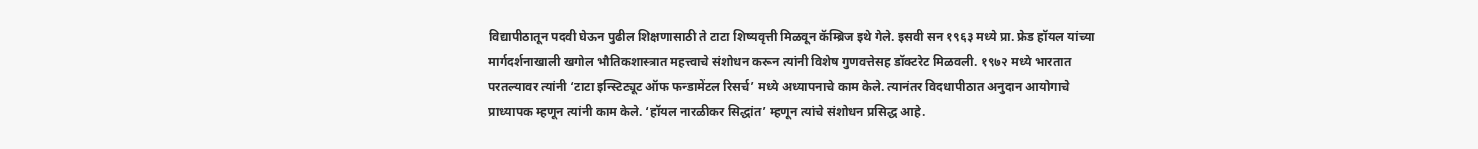विद्यापीठातून पदवी घेऊन पुढील शिक्षणासाठी ते टाटा शिष्यवृत्ती मिळवून कॅम्ब्रिज इथे गेले. इसवी सन १९६३ मध्ये प्रा. फ्रेड हॉयल यांच्या मार्गदर्शनाखाली खगोल भौतिकशास्त्रात महत्त्वाचे संशोधन करून त्यांनी विशेष गुणवत्तेसह डॉक्टरेट मिळवली. १९७२ मध्ये भारतात परतल्यावर त्यांनी ‘टाटा इन्स्टिट्यूट ऑफ फन्डामेंटल रिसर्च’ मध्ये अध्यापनाचे काम केले. त्यानंतर विदधापीठात अनुदान आयोगाचे प्राध्यापक म्हणून त्यांनी काम केले. ‘हॉयल नारळीकर सिद्धांत’ म्हणून त्यांचे संशोधन प्रसिद्ध आहे.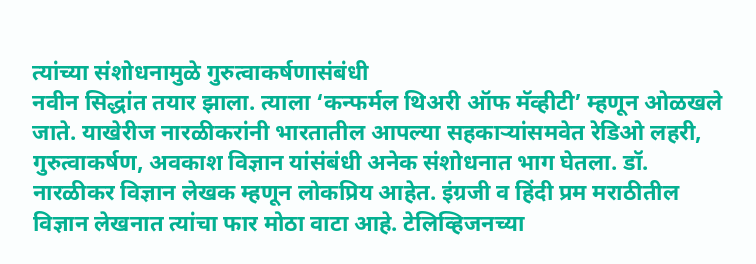त्यांच्या संशोधनामुळे गुरुत्वाकर्षणासंबंधी
नवीन सिद्धांत तयार झाला. त्याला ‘कन्फर्मल थिअरी ऑफ मॅव्हीटी’ म्हणून ओळखले जाते. याखेरीज नारळीकरांनी भारतातील आपल्या सहकाऱ्यांसमवेत रेडिओ लहरी, गुरुत्वाकर्षण, अवकाश विज्ञान यांसंबंधी अनेक संशोधनात भाग घेतला. डॉ. नारळीकर विज्ञान लेखक म्हणून लोकप्रिय आहेत. इंग्रजी व हिंदी प्रम मराठीतील विज्ञान लेखनात त्यांचा फार मोठा वाटा आहे. टेलिव्हिजनच्या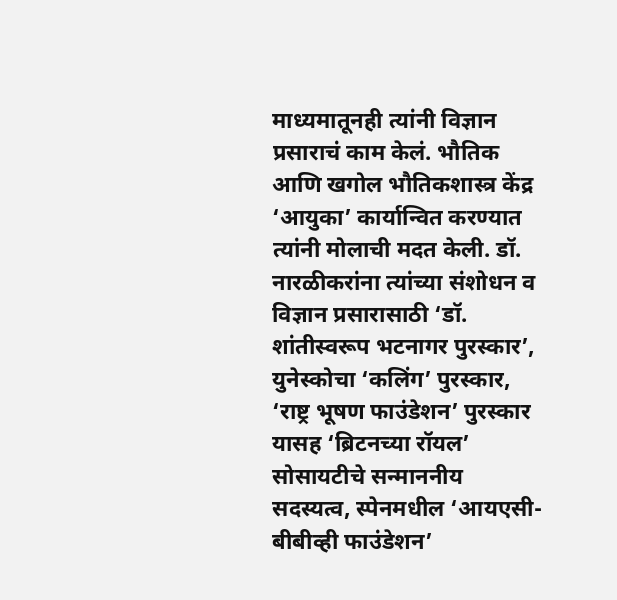माध्यमातूनही त्यांनी विज्ञान प्रसाराचं काम केलं. भौतिक आणि खगोल भौतिकशास्त्र केंद्र ‘आयुका’ कार्यान्वित करण्यात त्यांनी मोलाची मदत केली. डॉ. नारळीकरांना त्यांच्या संशोधन व विज्ञान प्रसारासाठी ‘डॉ. शांतीस्वरूप भटनागर पुरस्कार’, युनेस्कोचा ‘कलिंग’ पुरस्कार, ‘राष्ट्र भूषण फाउंडेशन’ पुरस्कार यासह ‘ब्रिटनच्या रॉयल’ सोसायटीचे सन्माननीय सदस्यत्व, स्पेनमधील ‘आयएसी-बीबीव्ही फाउंडेशन’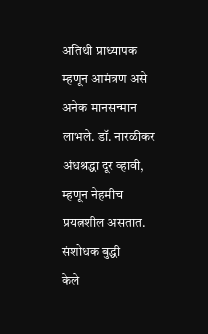अतिथी प्राध्यापक म्हणून आमंत्रण असे अनेक मानसन्मान लाभले. डॉ. नारळीकर अंधश्रद्धा दूर व्हावी, म्हणून नेहमीच प्रयत्नशील असतात.
संशोधक बुद्धी
केले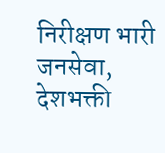निरीक्षण भारी
जनसेवा, देशभक्ती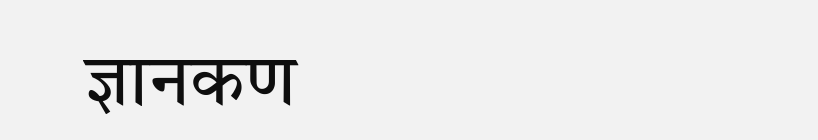ज्ञानकण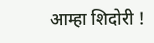आम्हा शिदोरी !